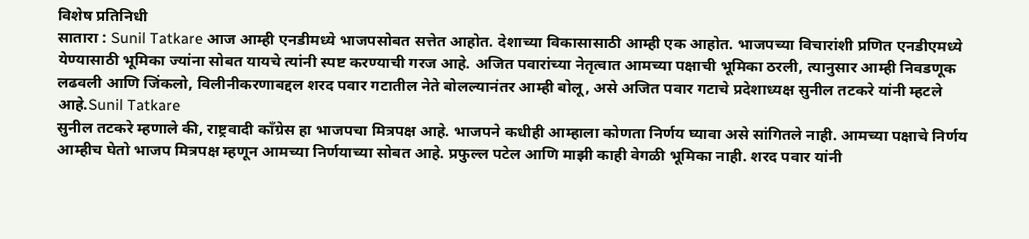विशेष प्रतिनिधी
सातारा : Sunil Tatkare आज आम्ही एनडीमध्ये भाजपसोबत सत्तेत आहोत. देशाच्या विकासासाठी आम्ही एक आहोत. भाजपच्या विचारांशी प्रणित एनडीएमध्ये येण्यासाठी भूमिका ज्यांना सोबत यायचे त्यांनी स्पष्ट करण्याची गरज आहे. अजित पवारांच्या नेतृत्वात आमच्या पक्षाची भूमिका ठरली, त्यानुसार आम्ही निवडणूक लढवली आणि जिंकलो, विलीनीकरणाबद्दल शरद पवार गटातील नेते बोलल्यानंतर आम्ही बोलू, असे अजित पवार गटाचे प्रदेशाध्यक्ष सुनील तटकरे यांनी म्हटले आहे.Sunil Tatkare
सुनील तटकरे म्हणाले की, राष्ट्रवादी काँग्रेस हा भाजपचा मित्रपक्ष आहे. भाजपने कधीही आम्हाला कोणता निर्णय घ्यावा असे सांगितले नाही. आमच्या पक्षाचे निर्णय आम्हीच घेतो भाजप मित्रपक्ष म्हणून आमच्या निर्णयाच्या सोबत आहे. प्रफुल्ल पटेल आणि माझी काही वेगळी भूमिका नाही. शरद पवार यांनी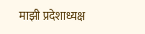माझी प्रदेशाध्यक्ष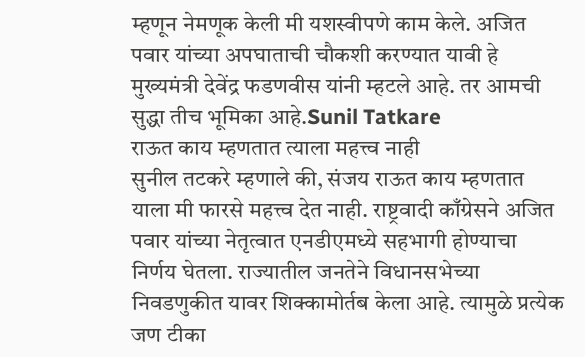म्हणून नेमणूक केली मी यशस्वीपणे काम केले. अजित पवार यांच्या अपघाताची चौकशी करण्यात यावी हे मुख्यमंत्री देवेंद्र फडणवीस यांनी म्हटले आहे. तर आमची सुद्धा तीच भूमिका आहे.Sunil Tatkare
राऊत काय म्हणतात त्याला महत्त्व नाही
सुनील तटकरे म्हणाले की, संजय राऊत काय म्हणतात याला मी फारसे महत्त्व देत नाही. राष्ट्रवादी काँग्रेसने अजित पवार यांच्या नेतृत्वात एनडीएमध्ये सहभागी होण्याचा निर्णय घेतला. राज्यातील जनतेने विधानसभेच्या निवडणुकीत यावर शिक्कामोर्तब केला आहे. त्यामुळे प्रत्येक जण टीका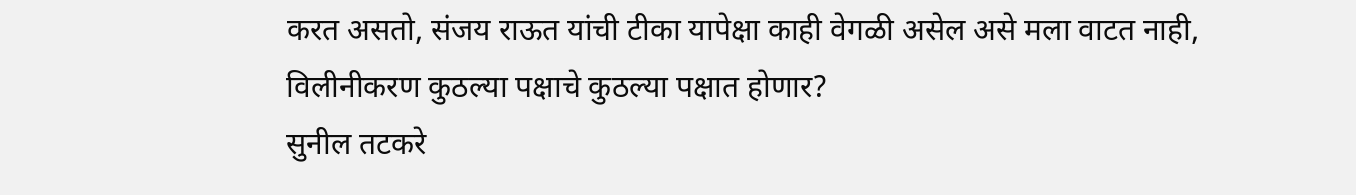करत असतो, संजय राऊत यांची टीका यापेक्षा काही वेगळी असेल असे मला वाटत नाही,
विलीनीकरण कुठल्या पक्षाचे कुठल्या पक्षात होणार?
सुनील तटकरे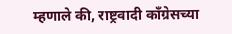म्हणाले की, राष्ट्रवादी काँग्रेसच्या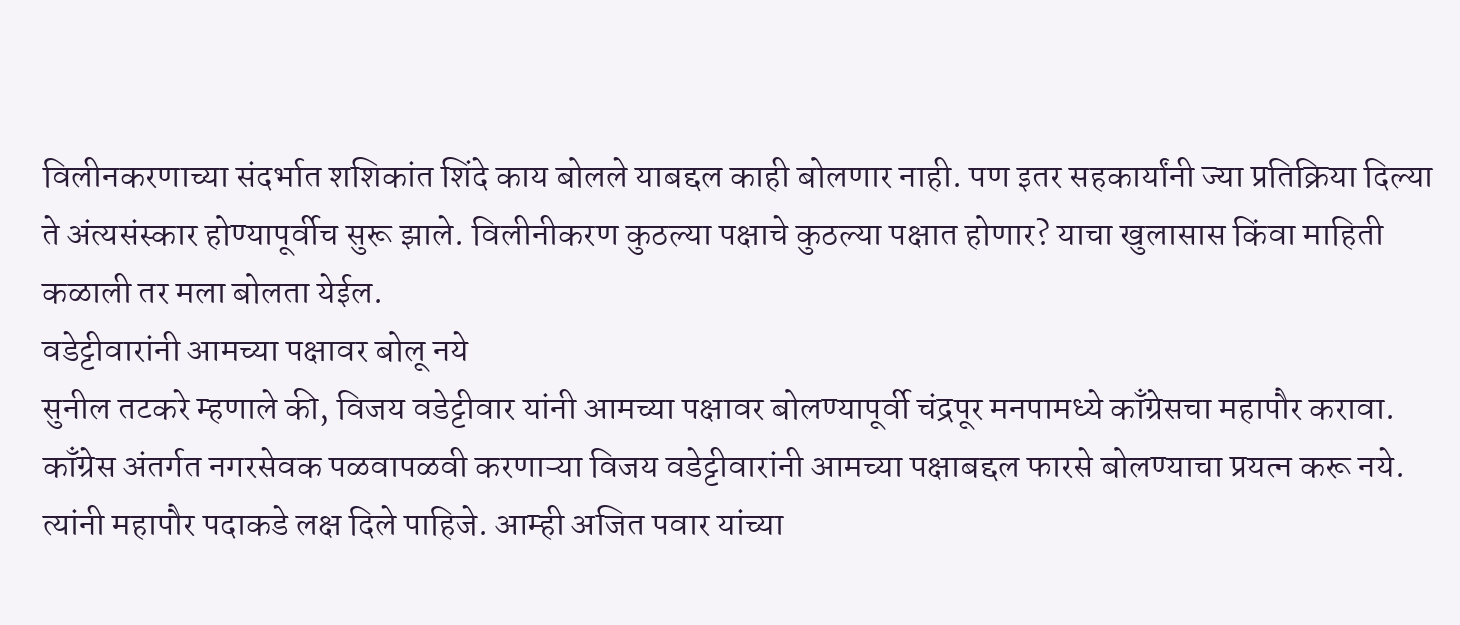विलीनकरणाच्या संदर्भात शशिकांत शिंदे काय बोलले याबद्दल काही बोलणार नाही. पण इतर सहकार्यांनी ज्या प्रतिक्रिया दिल्या ते अंत्यसंस्कार होण्यापूर्वीच सुरू झाले. विलीनीकरण कुठल्या पक्षाचे कुठल्या पक्षात होणार? याचा खुलासास किंवा माहिती कळाली तर मला बोलता येईल.
वडेट्टीवारांनी आमच्या पक्षावर बोलू नये
सुनील तटकरे म्हणाले की, विजय वडेट्टीवार यांनी आमच्या पक्षावर बोलण्यापूर्वी चंद्रपूर मनपामध्ये काँग्रेसचा महापौर करावा. काँग्रेस अंतर्गत नगरसेवक पळवापळवी करणाऱ्या विजय वडेट्टीवारांनी आमच्या पक्षाबद्दल फारसे बोलण्याचा प्रयत्न करू नये. त्यांनी महापौर पदाकडे लक्ष दिले पाहिजे. आम्ही अजित पवार यांच्या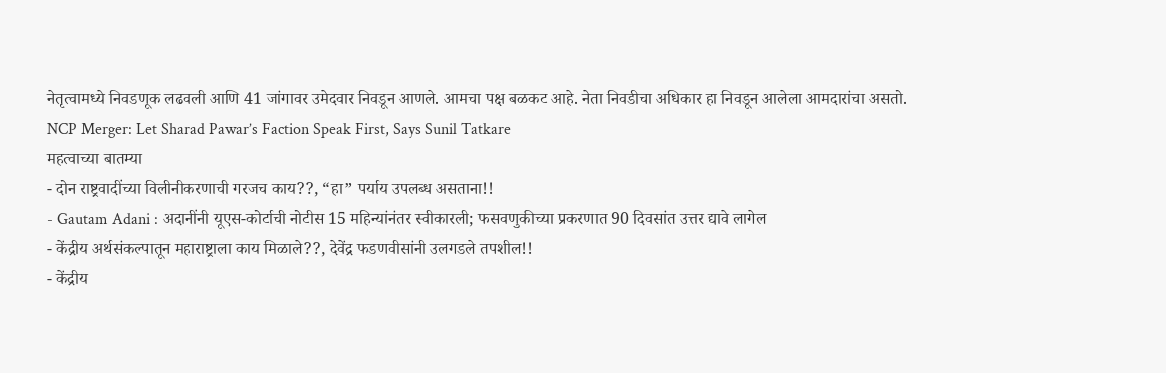नेतृत्वामध्ये निवडणूक लढवली आणि 41 जांगावर उमेदवार निवडून आणले. आमचा पक्ष बळकट आहे. नेता निवडीचा अधिकार हा निवडून आलेला आमदारांचा असतो.
NCP Merger: Let Sharad Pawar’s Faction Speak First, Says Sunil Tatkare
महत्वाच्या बातम्या
- दोन राष्ट्रवादींच्या विलीनीकरणाची गरजच काय??, “हा” पर्याय उपलब्ध असताना!!
- Gautam Adani : अदानींनी यूएस-कोर्टाची नोटीस 15 महिन्यांनंतर स्वीकारली; फसवणुकीच्या प्रकरणात 90 दिवसांत उत्तर द्यावे लागेल
- केंद्रीय अर्थसंकल्पातून महाराष्ट्राला काय मिळाले??, देवेंद्र फडणवीसांनी उलगडले तपशील!!
- केंद्रीय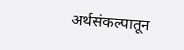अर्थसंकल्पातून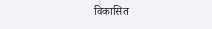विकासित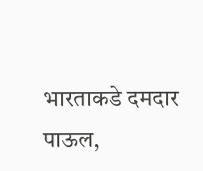भारताकडे दमदार पाऊल,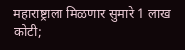महाराष्ट्राला मिळणार सुमारे 1 लाख कोटी;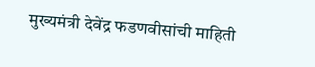मुख्यमंत्री देवेंद्र फडणवीसांची माहिती